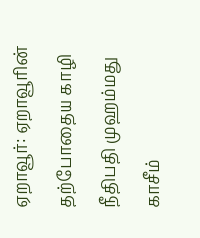ஏறாவூர்: ஏறாவூரின் தற்போதைய காழி நீதிபதி முஹம்மது காசீம்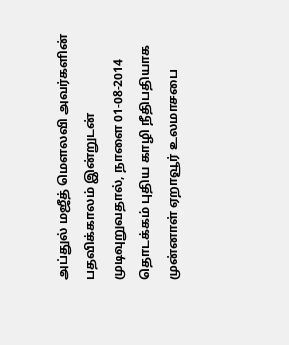அப்துல் மஜீத் மௌலவி அவர்களின் பதவிக்காலம் இன்றுடன் முடிவுறுவதால், நாளை 01-08-2014 தொடக்கம் புதிய காழி நீதிபதியாக முன்னாள் ஏறாவூர் உலமாசபை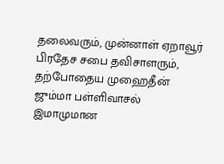தலைவரும், முன்னாள் ஏறாவூர் பிரதேச சபை தவிசாளரும், தற்போதைய முஹைதீன் ஜும்மா பள்ளிவாசல் இமாமுமான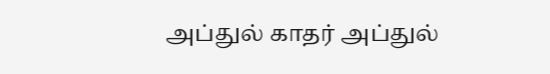அப்துல் காதர் அப்துல்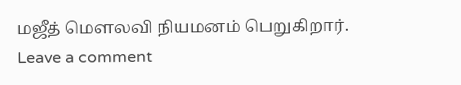மஜீத் மௌலவி நியமனம் பெறுகிறார்.
Leave a comment